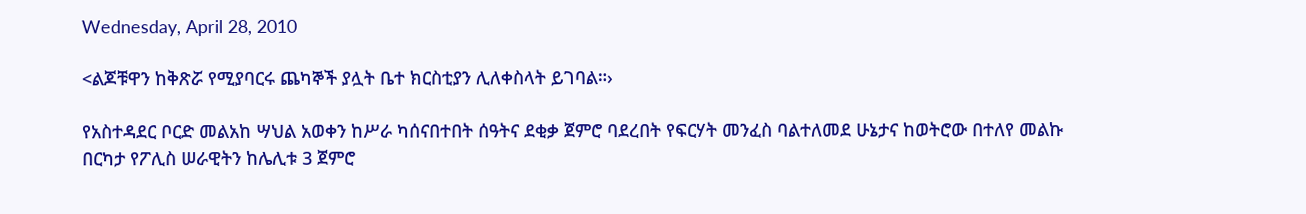Wednesday, April 28, 2010

<ልጆቹዋን ከቅጽሯ የሚያባርሩ ጨካኞች ያሏት ቤተ ክርስቲያን ሊለቀስላት ይገባል።›

የአስተዳደር ቦርድ መልአከ ሣህል አወቀን ከሥራ ካሰናበተበት ሰዓትና ደቂቃ ጀምሮ ባደረበት የፍርሃት መንፈስ ባልተለመደ ሁኔታና ከወትሮው በተለየ መልኩ በርካታ የፖሊስ ሠራዊትን ከሌሊቱ 3 ጀምሮ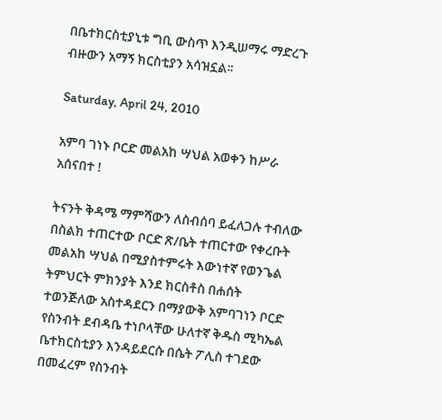በቤተክርስቲያኒቱ ግቢ ውስጥ እንዲሠማሩ ማድረጉ ብዙውን አማኝ ክርስቲያን አሳዝኗል፡፡

Saturday, April 24, 2010

አምባ ገነኑ ቦርድ መልአከ ሣህል አወቀን ከሥራ አሰናበተ !

ትናንት ቅዳሜ ማምሻውን ለስብሰባ ይፈለጋሉ ተብለው በስልክ ተጠርተው ቦርድ ጽ/ቤት ተጠርተው የቀረቡት መልአከ ሣህል በሚያስተምሩት እውነተኛ የወንጌል ትምህርት ምክንያት እንደ ክርስቶስ በሐሰት ተወንጅለው አስተዳደርን በማያውቅ አምባገነን ቦርድ የስንብት ደብዳቤ ተነቦላቸው ሁለተኛ ቅዱስ ሚካኤል ቤተክርስቲያን እንዳይደርሱ በሴት ፖሊስ ተገደው በመፈረም የስንብት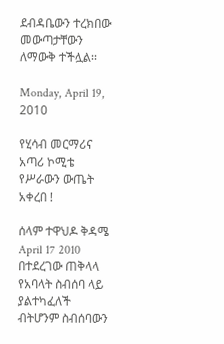ደብዳቤውን ተረክበው መውጣታቸውን ለማውቅ ተችሏል፡፡

Monday, April 19, 2010

የሂሳብ መርማሪና አጣሪ ኮሚቴ የሥራውን ውጤት አቀረበ !

ሰላም ተዋህዶ ቅዳሜ April 17 2010 በተደረገው ጠቅላላ የአባላት ስብሰባ ላይ ያልተካፈለች ብትሆንም ስብሰባውን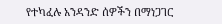የተካፈሉ አንዳንድ ሰዎችን በማነጋገር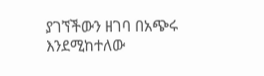ያገኘችውን ዘገባ በአጭሩ እንደሚከተለው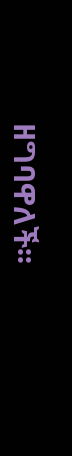ዘግባዋለች፡፡